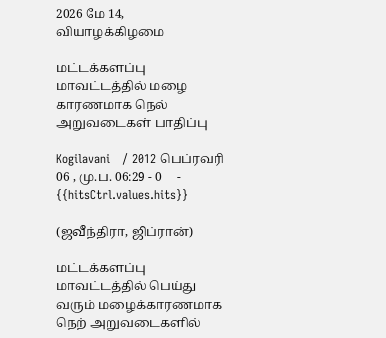2026 மே 14, வியாழக்கிழமை

மட்டக்களப்பு மாவட்டத்தில் மழை காரணமாக நெல் அறுவடைகள் பாதிப்பு

Kogilavani   / 2012 பெப்ரவரி 06 , மு.ப. 06:29 - 0     - {{hitsCtrl.values.hits}}

(ஜவீந்திரா, ஜிப்ரான்)

மட்டக்களப்பு மாவட்டத்தில் பெய்து வரும் மழைக்காரணமாக நெற் அறுவடைகளில்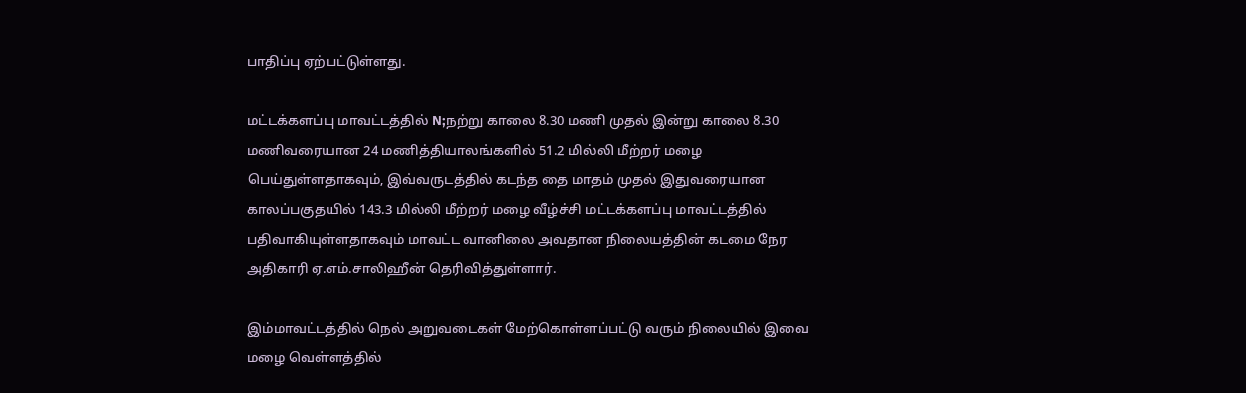பாதிப்பு ஏற்பட்டுள்ளது.

மட்டக்களப்பு மாவட்டத்தில் N;நற்று காலை 8.30 மணி முதல் இன்று காலை 8.30 மணிவரையான 24 மணித்தியாலங்களில் 51.2 மில்லி மீற்றர் மழை பெய்துள்ளதாகவும், இவ்வருடத்தில் கடந்த தை மாதம் முதல் இதுவரையான காலப்பகுதயில் 143.3 மில்லி மீற்றர் மழை வீழ்ச்சி மட்டக்களப்பு மாவட்டத்தில் பதிவாகியுள்ளதாகவும் மாவட்ட வானிலை அவதான நிலையத்தின் கடமை நேர அதிகாரி ஏ.எம்.சாலிஹீன் தெரிவித்துள்ளார்.

இம்மாவட்டத்தில் நெல் அறுவடைகள் மேற்கொள்ளப்பட்டு வரும் நிலையில் இவை   மழை வெள்ளத்தில்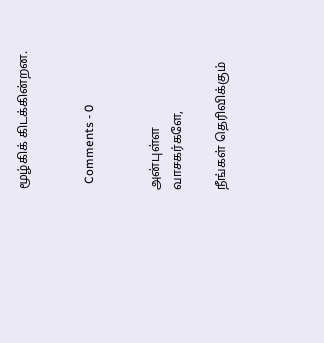மூழ்கிக் கிடக்கின்றன.


  Comments - 0


அன்புள்ள வாசகர்களே,

நீங்கள் தெரிவிக்கும்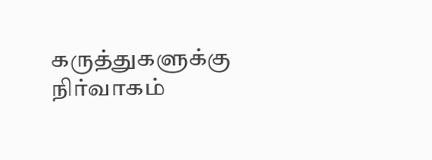கருத்துகளுக்கு நிர்வாகம்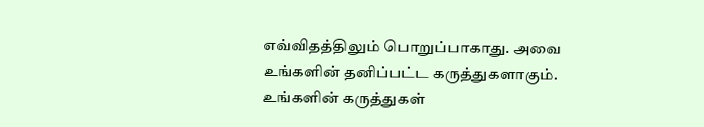எவ்விதத்திலும் பொறுப்பாகாது. அவை உங்களின் தனிப்பட்ட கருத்துகளாகும். உங்களின் கருத்துகள்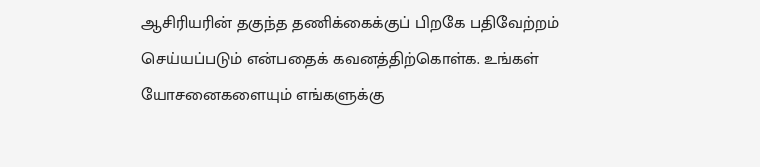ஆசிரியரின் தகுந்த தணிக்கைக்குப் பிறகே பதிவேற்றம் செய்யப்படும் என்பதைக் கவனத்திற்கொள்க. உங்கள் யோசனைகளையும் எங்களுக்கு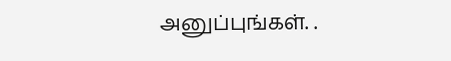அனுப்புங்கள். .